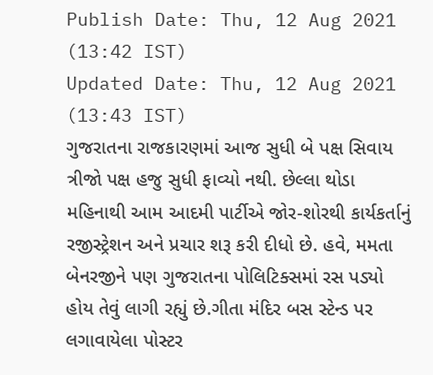Publish Date: Thu, 12 Aug 2021 (13:42 IST)
Updated Date: Thu, 12 Aug 2021 (13:43 IST)
ગુજરાતના રાજકારણમાં આજ સુધી બે પક્ષ સિવાય ત્રીજો પક્ષ હજુ સુધી ફાવ્યો નથી. છેલ્લા થોડા મહિનાથી આમ આદમી પાર્ટીએ જોર-શોરથી કાર્યકર્તાનું રજીસ્ટ્રેશન અને પ્રચાર શરૂ કરી દીધો છે. હવે, મમતા બેનરજીને પણ ગુજરાતના પોલિટિક્સમાં રસ પડ્યો હોય તેવું લાગી રહ્યું છે.ગીતા મંદિર બસ સ્ટેન્ડ પર લગાવાયેલા પોસ્ટર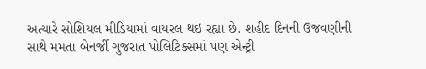અત્યારે સોશિયલ મીડિયામાં વાયરલ થઇ રહ્યા છે. શહીદ દિનની ઉજવણીની સાથે મમતા બેનર્જી ગુજરાત પોલિટિક્સમાં પણ એન્ટ્રી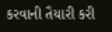કરવાની તૈયારી કરી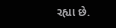રહ્યા છે.